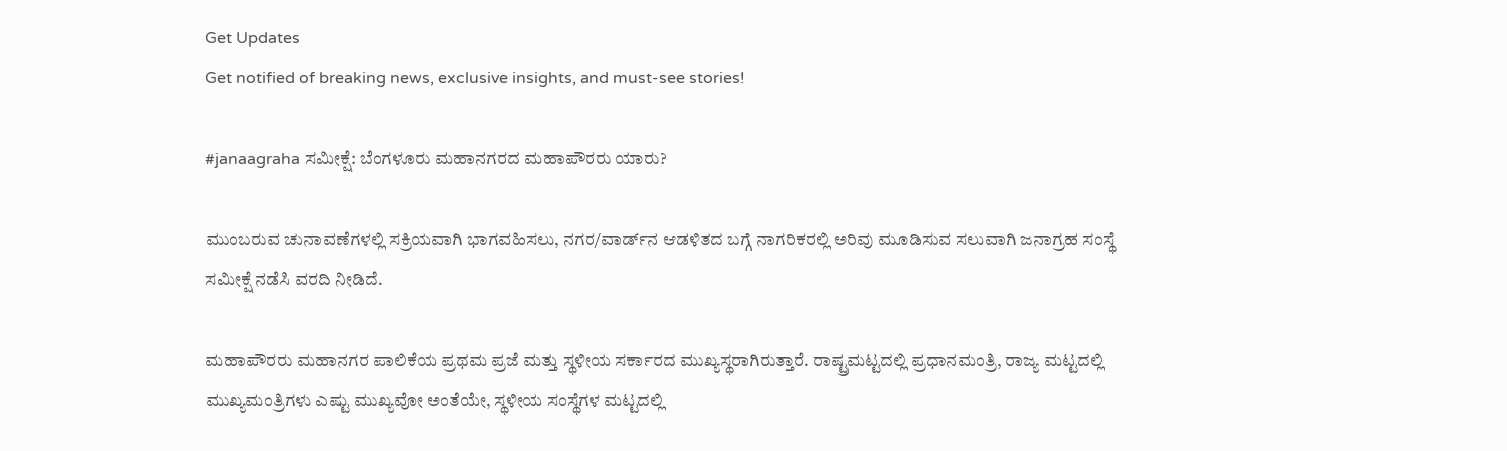Get Updates
Get notified of breaking news, exclusive insights, and must-see stories!

#janaagraha ಸಮೀಕ್ಷೆ: ಬೆಂಗಳೂರು ಮಹಾನಗರದ ಮಹಾಪೌರರು ಯಾರು?

ಮುಂಬರುವ ಚುನಾವಣೆಗಳಲ್ಲಿ ಸಕ್ರಿಯವಾಗಿ ಭಾಗವಹಿಸಲು, ನಗರ/ವಾರ್ಡ್‌ನ ಆಡಳಿತದ ಬಗ್ಗೆ ನಾಗರಿಕರಲ್ಲಿ ಅರಿವು ಮೂಡಿಸುವ ಸಲುವಾಗಿ ಜನಾಗ್ರಹ ಸಂಸ್ಥೆ ಸಮೀಕ್ಷೆ ನಡೆಸಿ ವರದಿ ನೀಡಿದೆ.

ಮಹಾಪೌರರು ಮಹಾನಗರ ಪಾಲಿಕೆಯ ಪ್ರಥಮ ಪ್ರಜೆ ಮತ್ತು ಸ್ಥಳೀಯ ಸರ್ಕಾರದ ಮುಖ್ಯಸ್ಥರಾಗಿರುತ್ತಾರೆ. ರಾಷ್ಟ್ರಮಟ್ಟದಲ್ಲಿ ಪ್ರಧಾನಮಂತ್ರಿ, ರಾಜ್ಯ ಮಟ್ಟದಲ್ಲಿ ಮುಖ್ಯಮಂತ್ರಿಗಳು ಎಷ್ಟು ಮುಖ್ಯವೋ ಅಂತೆಯೇ, ಸ್ಥಳೀಯ ಸಂಸ್ಥೆಗಳ ಮಟ್ಟದಲ್ಲಿ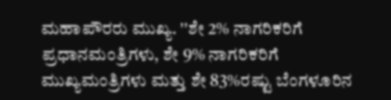ಮಹಾಪೌರರು ಮುಖ್ಯ. ''ಶೇ 2% ನಾಗರಿಕರಿಗೆ ಪ್ರಧಾನಮಂತ್ರಿಗಳು, ಶೇ 9% ನಾಗರಿಕರಿಗೆ ಮುಖ್ಯಮಂತ್ರಿಗಳು ಮತ್ತು ಶೇ 83%ರಷ್ಟು ಬೆಂಗಳೂರಿನ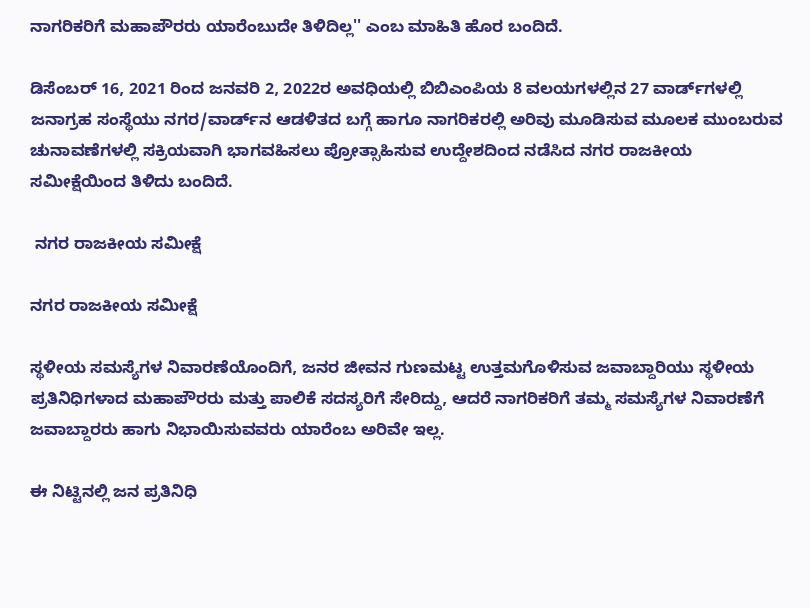ನಾಗರಿಕರಿಗೆ ಮಹಾಪೌರರು ಯಾರೆಂಬುದೇ ತಿಳಿದಿಲ್ಲ'' ಎಂಬ ಮಾಹಿತಿ ಹೊರ ಬಂದಿದೆ.

ಡಿಸೆಂಬರ್ 16, 2021 ರಿಂದ ಜನವರಿ 2, 2022ರ ಅವಧಿಯಲ್ಲಿ ಬಿಬಿಎಂಪಿಯ 8 ವಲಯಗಳಲ್ಲಿನ 27 ವಾರ್ಡ್‌ಗಳಲ್ಲಿ ಜನಾಗ್ರಹ ಸಂಸ್ಥೆಯು ನಗರ/ವಾರ್ಡ್‌ನ ಆಡಳಿತದ ಬಗ್ಗೆ ಹಾಗೂ ನಾಗರಿಕರಲ್ಲಿ ಅರಿವು ಮೂಡಿಸುವ ಮೂಲಕ ಮುಂಬರುವ ಚುನಾವಣೆಗಳಲ್ಲಿ ಸಕ್ರಿಯವಾಗಿ ಭಾಗವಹಿಸಲು ಪ್ರೋತ್ಸಾಹಿಸುವ ಉದ್ದೇಶದಿಂದ ನಡೆಸಿದ ನಗರ ರಾಜಕೀಯ ಸಮೀಕ್ಷೆಯಿಂದ ತಿಳಿದು ಬಂದಿದೆ.

 ನಗರ ರಾಜಕೀಯ ಸಮೀಕ್ಷೆ

ನಗರ ರಾಜಕೀಯ ಸಮೀಕ್ಷೆ

ಸ್ಥಳೀಯ ಸಮಸ್ಯೆಗಳ ನಿವಾರಣೆಯೊಂದಿಗೆ, ಜನರ ಜೀವನ ಗುಣಮಟ್ಟ ಉತ್ತಮಗೊಳಿಸುವ ಜವಾಬ್ದಾರಿಯು ಸ್ಥಳೀಯ ಪ್ರತಿನಿಧಿಗಳಾದ ಮಹಾಪೌರರು ಮತ್ತು ಪಾಲಿಕೆ ಸದಸ್ಯರಿಗೆ ಸೇರಿದ್ದು, ಆದರೆ ನಾಗರಿಕರಿಗೆ ತಮ್ಮ ಸಮಸ್ಯೆಗಳ ನಿವಾರಣೆಗೆ ಜವಾಬ್ದಾರರು ಹಾಗು ನಿಭಾಯಿಸುವವರು ಯಾರೆಂಬ ಅರಿವೇ ಇಲ್ಲ.

ಈ ನಿಟ್ಟಿನಲ್ಲಿ ಜನ ಪ್ರತಿನಿಧಿ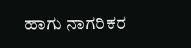ಹಾಗು ನಾಗರಿಕರ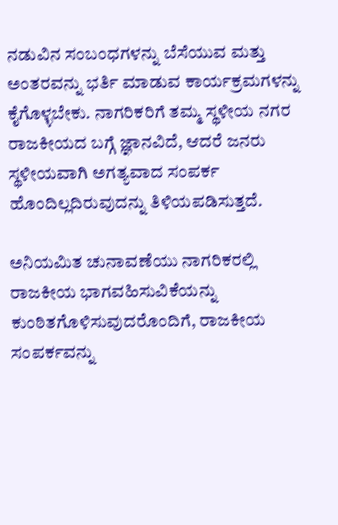ನಡುವಿನ ಸಂಬಂಧಗಳನ್ನು ಬೆಸೆಯುವ ಮತ್ತು ಅಂತರವನ್ನು ಭರ್ತಿ ಮಾಡುವ ಕಾರ್ಯಕ್ರಮಗಳನ್ನು ಕೈಗೊಳ್ಳಬೇಕು. ನಾಗರಿಕರಿಗೆ ತಮ್ಮ ಸ್ಥಳೀಯ ನಗರ ರಾಜಕೀಯದ ಬಗ್ಗೆ ಜ್ಞಾನವಿದೆ, ಆದರೆ ಜನರು ಸ್ಥಳೀಯವಾಗಿ ಅಗತ್ಯವಾದ ಸಂಪರ್ಕ ಹೊಂದಿಲ್ಲದಿರುವುದನ್ನು ತಿಳಿಯಪಡಿಸುತ್ತದೆ.

ಅನಿಯಮಿತ ಚುನಾವಣೆಯು ನಾಗರಿಕರಲ್ಲಿ ರಾಜಕೀಯ ಭಾಗವಹಿಸುವಿಕೆಯನ್ನು ಕುಂಠಿತಗೊಳಿಸುವುದರೊಂದಿಗೆ, ರಾಜಕೀಯ ಸಂಪರ್ಕವನ್ನು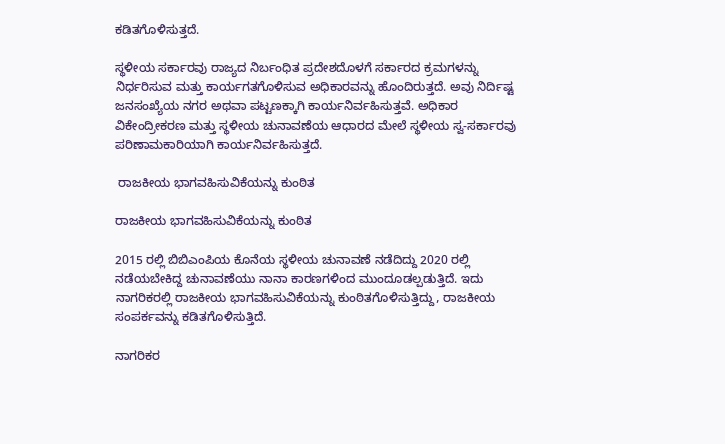ಕಡಿತಗೊಳಿಸುತ್ತದೆ.

ಸ್ಥಳೀಯ ಸರ್ಕಾರವು ರಾಜ್ಯದ ನಿರ್ಬಂಧಿತ ಪ್ರದೇಶದೊಳಗೆ ಸರ್ಕಾರದ ಕ್ರಮಗಳನ್ನು ನಿರ್ಧರಿಸುವ ಮತ್ತು ಕಾರ್ಯಗತಗೊಳಿಸುವ ಅಧಿಕಾರವನ್ನು ಹೊಂದಿರುತ್ತದೆ. ಅವು ನಿರ್ದಿಷ್ಟ ಜನಸಂಖ್ಯೆಯ ನಗರ ಅಥವಾ ಪಟ್ಟಣಕ್ಕಾಗಿ ಕಾರ್ಯನಿರ್ವಹಿಸುತ್ತವೆ. ಅಧಿಕಾರ ವಿಕೇಂದ್ರೀಕರಣ ಮತ್ತು ಸ್ಥಳೀಯ ಚುನಾವಣೆಯ ಆಧಾರದ ಮೇಲೆ ಸ್ಥಳೀಯ ಸ್ವ-ಸರ್ಕಾರವು ಪರಿಣಾಮಕಾರಿಯಾಗಿ ಕಾರ್ಯನಿರ್ವಹಿಸುತ್ತದೆ.

 ರಾಜಕೀಯ ಭಾಗವಹಿಸುವಿಕೆಯನ್ನು ಕುಂಠಿತ

ರಾಜಕೀಯ ಭಾಗವಹಿಸುವಿಕೆಯನ್ನು ಕುಂಠಿತ

2015 ರಲ್ಲಿ ಬಿಬಿಎಂಪಿಯ ಕೊನೆಯ ಸ್ಥಳೀಯ ಚುನಾವಣೆ ನಡೆದಿದ್ದು 2020 ರಲ್ಲಿ ನಡೆಯಬೇಕಿದ್ದ ಚುನಾವಣೆಯು ನಾನಾ ಕಾರಣಗಳಿಂದ ಮುಂದೂಡಲ್ಪಡುತ್ತಿದೆ. ಇದು ನಾಗರಿಕರಲ್ಲಿ ರಾಜಕೀಯ ಭಾಗವಹಿಸುವಿಕೆಯನ್ನು ಕುಂಠಿತಗೊಳಿಸುತ್ತಿದ್ದು, ರಾಜಕೀಯ ಸಂಪರ್ಕವನ್ನು ಕಡಿತಗೊಳಿಸುತ್ತಿದೆ.

ನಾಗರಿಕರ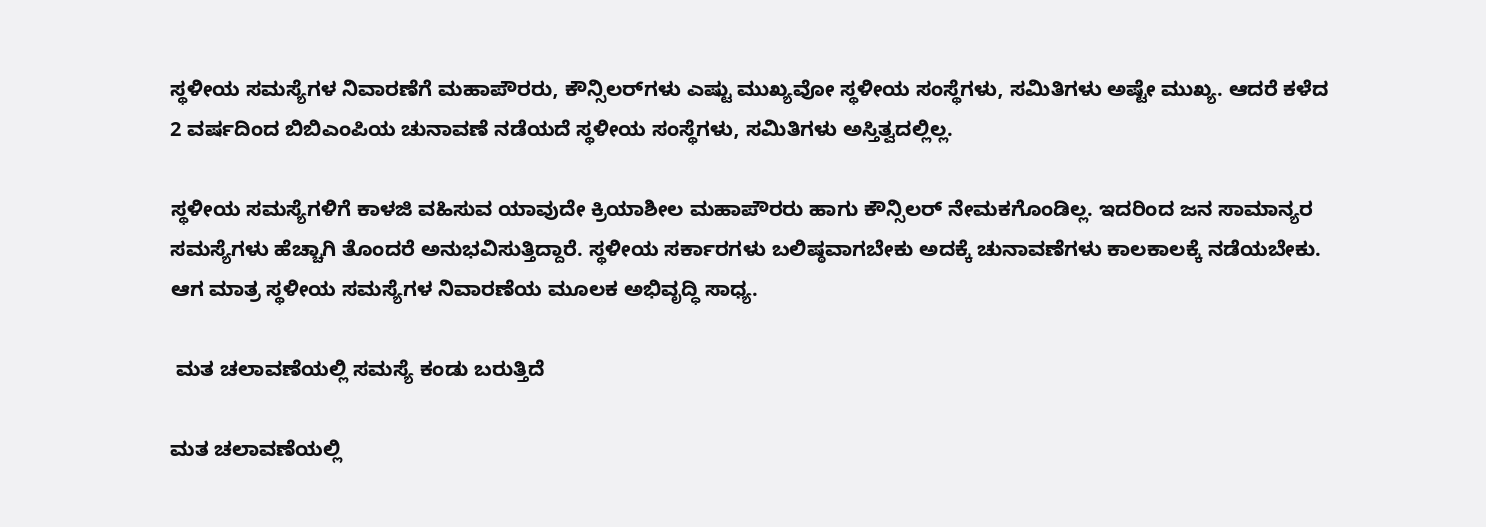ಸ್ಥಳೀಯ ಸಮಸ್ಯೆಗಳ ನಿವಾರಣೆಗೆ ಮಹಾಪೌರರು, ಕೌನ್ಸಿಲರ್‌ಗಳು ಎಷ್ಟು ಮುಖ್ಯವೋ ಸ್ಥಳೀಯ ಸಂಸ್ಥೆಗಳು, ಸಮಿತಿಗಳು ಅಷ್ಟೇ ಮುಖ್ಯ. ಆದರೆ ಕಳೆದ 2 ವರ್ಷದಿಂದ ಬಿಬಿಎಂಪಿಯ ಚುನಾವಣೆ ನಡೆಯದೆ ಸ್ಥಳೀಯ ಸಂಸ್ಥೆಗಳು, ಸಮಿತಿಗಳು ಅಸ್ತಿತ್ವದಲ್ಲಿಲ್ಲ.

ಸ್ಥಳೀಯ ಸಮಸ್ಯೆಗಳಿಗೆ ಕಾಳಜಿ ವಹಿಸುವ ಯಾವುದೇ ಕ್ರಿಯಾಶೀಲ ಮಹಾಪೌರರು ಹಾಗು ಕೌನ್ಸಿಲರ್ ನೇಮಕಗೊಂಡಿಲ್ಲ. ಇದರಿಂದ ಜನ ಸಾಮಾನ್ಯರ ಸಮಸ್ಯೆಗಳು ಹೆಚ್ಚಾಗಿ ತೊಂದರೆ ಅನುಭವಿಸುತ್ತಿದ್ದಾರೆ. ಸ್ಥಳೀಯ ಸರ್ಕಾರಗಳು ಬಲಿಷ್ಠವಾಗಬೇಕು ಅದಕ್ಕೆ ಚುನಾವಣೆಗಳು ಕಾಲಕಾಲಕ್ಕೆ ನಡೆಯಬೇಕು. ಆಗ ಮಾತ್ರ ಸ್ಥಳೀಯ ಸಮಸ್ಯೆಗಳ ನಿವಾರಣೆಯ ಮೂಲಕ ಅಭಿವೃದ್ಧಿ ಸಾಧ್ಯ.

 ಮತ ಚಲಾವಣೆಯಲ್ಲಿ ಸಮಸ್ಯೆ ಕಂಡು ಬರುತ್ತಿದೆ

ಮತ ಚಲಾವಣೆಯಲ್ಲಿ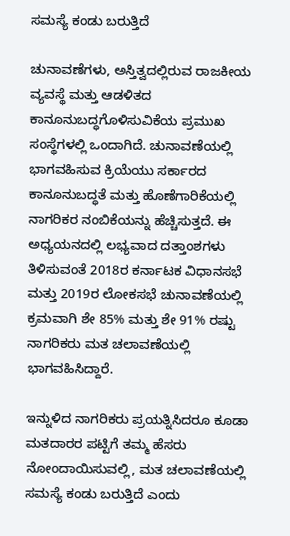ಸಮಸ್ಯೆ ಕಂಡು ಬರುತ್ತಿದೆ

ಚುನಾವಣೆಗಳು, ಅಸ್ತಿತ್ವದಲ್ಲಿರುವ ರಾಜಕೀಯ ವ್ಯವಸ್ಥೆ ಮತ್ತು ಆಡಳಿತದ ಕಾನೂನುಬದ್ಧಗೊಳಿಸುವಿಕೆಯ ಪ್ರಮುಖ ಸಂಸ್ಥೆಗಳಲ್ಲಿ ಒಂದಾಗಿದೆ. ಚುನಾವಣೆಯಲ್ಲಿ ಭಾಗವಹಿಸುವ ಕ್ರಿಯೆಯು ಸರ್ಕಾರದ ಕಾನೂನುಬದ್ಧತೆ ಮತ್ತು ಹೊಣೆಗಾರಿಕೆಯಲ್ಲಿ ನಾಗರಿಕರ ನಂಬಿಕೆಯನ್ನು ಹೆಚ್ಚಿಸುತ್ತದೆ. ಈ ಅಧ್ಯಯನದಲ್ಲಿ ಲಭ್ಯವಾದ ದತ್ತಾಂಶಗಳು ತಿಳಿಸುವಂತೆ 2018ರ ಕರ್ನಾಟಕ ವಿಧಾನಸಭೆ ಮತ್ತು 2019ರ ಲೋಕಸಭೆ ಚುನಾವಣೆಯಲ್ಲಿ ಕ್ರಮವಾಗಿ ಶೇ 85% ಮತ್ತು ಶೇ 91% ರಷ್ಟು ನಾಗರಿಕರು ಮತ ಚಲಾವಣೆಯಲ್ಲಿ ಭಾಗವಹಿಸಿದ್ದಾರೆ.

ಇನ್ನುಳಿದ ನಾಗರಿಕರು ಪ್ರಯತ್ನಿಸಿದರೂ ಕೂಡಾ ಮತದಾರರ ಪಟ್ಟಿಗೆ ತಮ್ಮ ಹೆಸರು ನೋಂದಾಯಿಸುವಲ್ಲಿ, ಮತ ಚಲಾವಣೆಯಲ್ಲಿ ಸಮಸ್ಯೆ ಕಂಡು ಬರುತ್ತಿದೆ ಎಂದು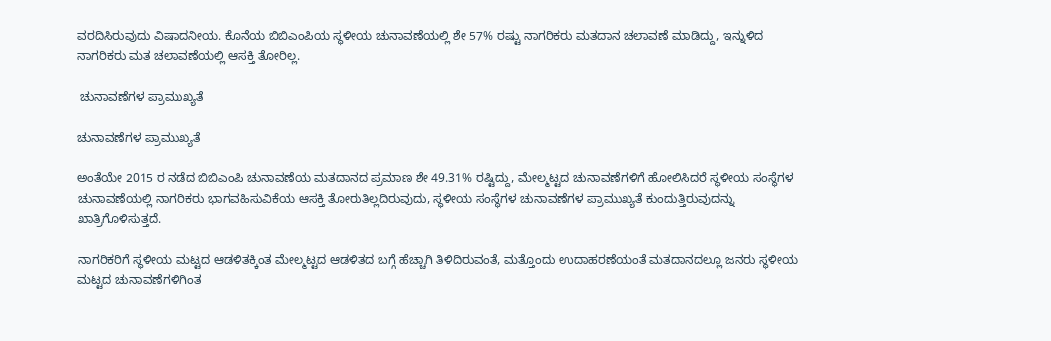ವರದಿಸಿರುವುದು ವಿಷಾದನೀಯ. ಕೊನೆಯ ಬಿಬಿಎಂಪಿಯ ಸ್ಥಳೀಯ ಚುನಾವಣೆಯಲ್ಲಿ ಶೇ 57% ರಷ್ಟು ನಾಗರಿಕರು ಮತದಾನ ಚಲಾವಣೆ ಮಾಡಿದ್ದು, ಇನ್ನುಳಿದ ನಾಗರಿಕರು ಮತ ಚಲಾವಣೆಯಲ್ಲಿ ಆಸಕ್ತಿ ತೋರಿಲ್ಲ.

 ಚುನಾವಣೆಗಳ ಪ್ರಾಮುಖ್ಯತೆ

ಚುನಾವಣೆಗಳ ಪ್ರಾಮುಖ್ಯತೆ

ಅಂತೆಯೇ 2015 ರ ನಡೆದ ಬಿಬಿಎಂಪಿ ಚುನಾವಣೆಯ ಮತದಾನದ ಪ್ರಮಾಣ ಶೇ 49.31% ರಷ್ಟಿದ್ದು, ಮೇಲ್ಮಟ್ಟದ ಚುನಾವಣೆಗಳಿಗೆ ಹೋಲಿಸಿದರೆ ಸ್ಥಳೀಯ ಸಂಸ್ಥೆಗಳ ಚುನಾವಣೆಯಲ್ಲಿ ನಾಗರಿಕರು ಭಾಗವಹಿಸುವಿಕೆಯ ಆಸಕ್ತಿ ತೋರುತಿಲ್ಲದಿರುವುದು, ಸ್ಥಳೀಯ ಸಂಸ್ಥೆಗಳ ಚುನಾವಣೆಗಳ ಪ್ರಾಮುಖ್ಯತೆ ಕುಂದುತ್ತಿರುವುದನ್ನು ಖಾತ್ರಿಗೊಳಿಸುತ್ತದೆ.

ನಾಗರಿಕರಿಗೆ ಸ್ಥಳೀಯ ಮಟ್ಟದ ಆಡಳಿತಕ್ಕಿಂತ ಮೇಲ್ಮಟ್ಟದ ಆಡಳಿತದ ಬಗ್ಗೆ ಹೆಚ್ಚಾಗಿ ತಿಳಿದಿರುವಂತೆ, ಮತ್ತೊಂದು ಉದಾಹರಣೆಯಂತೆ ಮತದಾನದಲ್ಲೂ ಜನರು ಸ್ಥಳೀಯ ಮಟ್ಟದ ಚುನಾವಣೆಗಳಿಗಿಂತ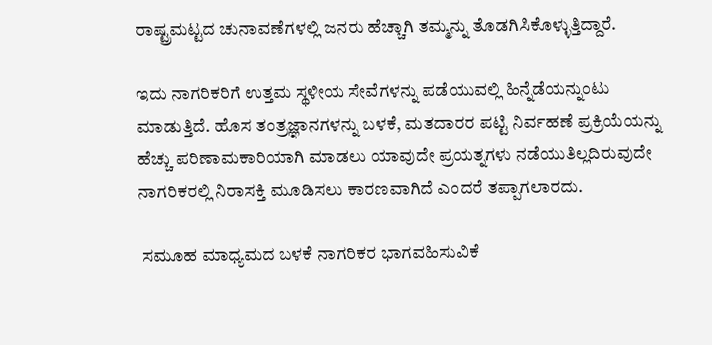ರಾಷ್ಟ್ರಮಟ್ಟದ ಚುನಾವಣೆಗಳಲ್ಲಿ ಜನರು ಹೆಚ್ಚಾಗಿ ತಮ್ಮನ್ನು ತೊಡಗಿಸಿಕೊಳ್ಳುತ್ತಿದ್ದಾರೆ.

ಇದು ನಾಗರಿಕರಿಗೆ ಉತ್ತಮ ಸ್ಥಳೀಯ ಸೇವೆಗಳನ್ನು ಪಡೆಯುವಲ್ಲಿ ಹಿನ್ನೆಡೆಯನ್ನುಂಟು ಮಾಡುತ್ತಿದೆ. ಹೊಸ ತಂತ್ರಜ್ಞಾನಗಳನ್ನು ಬಳಕೆ, ಮತದಾರರ ಪಟ್ಟಿ ನಿರ್ವಹಣೆ ಪ್ರಕ್ರಿಯೆಯನ್ನು ಹೆಚ್ಚು ಪರಿಣಾಮಕಾರಿಯಾಗಿ ಮಾಡಲು ಯಾವುದೇ ಪ್ರಯತ್ನಗಳು ನಡೆಯುತಿಲ್ಲದಿರುವುದೇ ನಾಗರಿಕರಲ್ಲಿ ನಿರಾಸಕ್ತಿ ಮೂಡಿಸಲು ಕಾರಣವಾಗಿದೆ ಎಂದರೆ ತಪ್ಪಾಗಲಾರದು.

 ಸಮೂಹ ಮಾಧ್ಯಮದ ಬಳಕೆ ನಾಗರಿಕರ ಭಾಗವಹಿಸುವಿಕೆ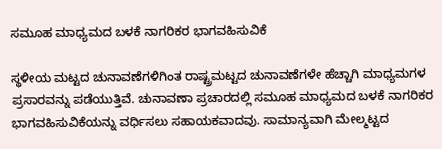ಸಮೂಹ ಮಾಧ್ಯಮದ ಬಳಕೆ ನಾಗರಿಕರ ಭಾಗವಹಿಸುವಿಕೆ

ಸ್ಥಳೀಯ ಮಟ್ಟದ ಚುನಾವಣೆಗಳಿಗಿಂತ ರಾಷ್ಟ್ರಮಟ್ಟದ ಚುನಾವಣೆಗಳೇ ಹೆಚ್ಚಾಗಿ ಮಾಧ್ಯಮಗಳ ಪ್ರಸಾರವನ್ನು ಪಡೆಯುತ್ತಿವೆ. ಚುನಾವಣಾ ಪ್ರಚಾರದಲ್ಲಿ ಸಮೂಹ ಮಾಧ್ಯಮದ ಬಳಕೆ ನಾಗರಿಕರ ಭಾಗವಹಿಸುವಿಕೆಯನ್ನು ವರ್ಧಿಸಲು ಸಹಾಯಕವಾದವು. ಸಾಮಾನ್ಯವಾಗಿ ಮೇಲ್ಮಟ್ಟದ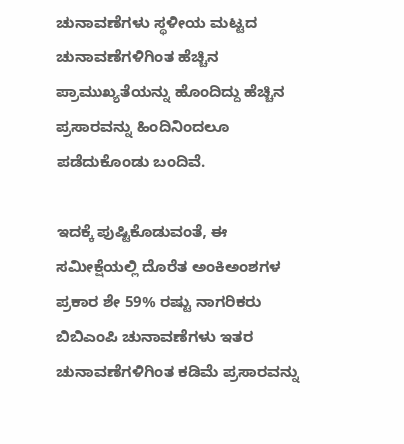ಚುನಾವಣೆಗಳು ಸ್ಥಳೀಯ ಮಟ್ಟದ ಚುನಾವಣೆಗಳಿಗಿಂತ ಹೆಚ್ಚಿನ ಪ್ರಾಮುಖ್ಯತೆಯನ್ನು ಹೊಂದಿದ್ದು ಹೆಚ್ಚಿನ ಪ್ರಸಾರವನ್ನು ಹಿಂದಿನಿಂದಲೂ ಪಡೆದುಕೊಂಡು ಬಂದಿವೆ.

ಇದಕ್ಕೆ ಪುಷ್ಟಿಕೊಡುವಂತೆ, ಈ ಸಮೀಕ್ಷೆಯಲ್ಲಿ ದೊರೆತ ಅಂಕಿಅಂಶಗಳ ಪ್ರಕಾರ ಶೇ 59% ರಷ್ಟು ನಾಗರಿಕರು ಬಿಬಿಎಂಪಿ ಚುನಾವಣೆಗಳು ಇತರ ಚುನಾವಣೆಗಳಿಗಿಂತ ಕಡಿಮೆ ಪ್ರಸಾರವನ್ನು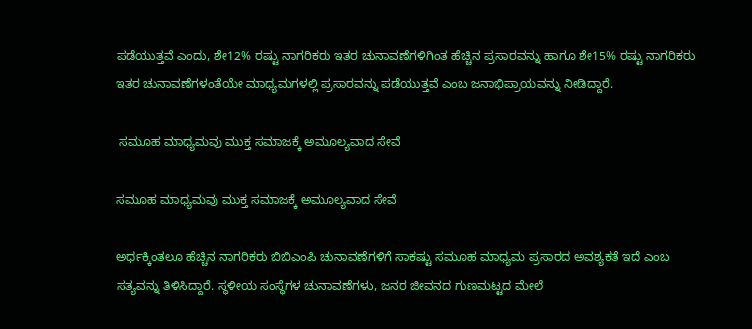ಪಡೆಯುತ್ತವೆ ಎಂದು, ಶೇ12% ರಷ್ಟು ನಾಗರಿಕರು ಇತರ ಚುನಾವಣೆಗಳಿಗಿಂತ ಹೆಚ್ಚಿನ ಪ್ರಸಾರವನ್ನು ಹಾಗೂ ಶೇ15% ರಷ್ಟು ನಾಗರಿಕರು ಇತರ ಚುನಾವಣೆಗಳಂತೆಯೇ ಮಾಧ್ಯಮಗಳಲ್ಲಿ ಪ್ರಸಾರವನ್ನು ಪಡೆಯುತ್ತವೆ ಎಂಬ ಜನಾಭಿಪ್ರಾಯವನ್ನು ನೀಡಿದ್ದಾರೆ.

 ಸಮೂಹ ಮಾಧ್ಯಮವು ಮುಕ್ತ ಸಮಾಜಕ್ಕೆ ಅಮೂಲ್ಯವಾದ ಸೇವೆ

ಸಮೂಹ ಮಾಧ್ಯಮವು ಮುಕ್ತ ಸಮಾಜಕ್ಕೆ ಅಮೂಲ್ಯವಾದ ಸೇವೆ

ಅರ್ಧಕ್ಕಿಂತಲೂ ಹೆಚ್ಚಿನ ನಾಗರಿಕರು ಬಿಬಿಎಂಪಿ ಚುನಾವಣೆಗಳಿಗೆ ಸಾಕಷ್ಟು ಸಮೂಹ ಮಾಧ್ಯಮ ಪ್ರಸಾರದ ಅವಶ್ಯಕತೆ ಇದೆ ಎಂಬ ಸತ್ಯವನ್ನು ತಿಳಿಸಿದ್ದಾರೆ. ಸ್ಥಳೀಯ ಸಂಸ್ಥೆಗಳ ಚುನಾವಣೆಗಳು, ಜನರ ಜೀವನದ ಗುಣಮಟ್ಟದ ಮೇಲೆ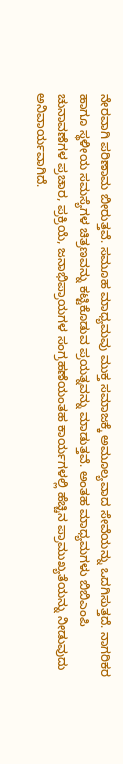ನೇರವಾಗಿ ಪರಿಣಾಮ ಬೀರುತ್ತವೆ. ಸಮೂಹ ಮಾಧ್ಯಮವು ಮುಕ್ತ ಸಮಾಜಕ್ಕೆ ಅಮೂಲ್ಯವಾದ ಸೇವೆಯನ್ನು ಒದಗಿಸುತ್ತದೆ. ನಾಗರಿಕರ ಹಾಗೂ ಸ್ಥಳೀಯ ಸಮಸ್ಯೆಗಳ ಚಿತ್ರಣವನ್ನು ಕಟ್ಟಿಕೊಡುವ ಪ್ರಯತ್ನವನ್ನು ಮಾಡುತ್ತವೆ. ಅಂತಹ ಮಾಧ್ಯಮಗಳು ಬಿಬಿಎಂಪಿ ಚುನಾವಣೆಗಳ ಪ್ರಚಾರ, ಪ್ರಕ್ರಿಯೆ, ಜನಾಭಿಪ್ರಾಯಗಳ ಸಂಗ್ರಹಣೆಯಂತಹ ಕಾರ್ಯಗಳಲ್ಲಿ ಹೆಚ್ಚಿನ ಪ್ರಾಮುಖ್ಯತೆಯನ್ನು ನೀಡುವುದು ಅನಿವಾರ್ಯವಾಗಿದೆ.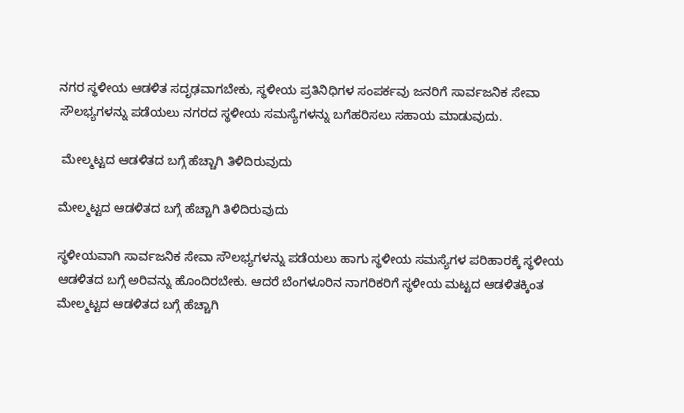ನಗರ ಸ್ಥಳೀಯ ಆಡಳಿತ ಸದೃಢವಾಗಬೇಕು, ಸ್ಥಳೀಯ ಪ್ರತಿನಿಧಿಗಳ ಸಂಪರ್ಕವು ಜನರಿಗೆ ಸಾರ್ವಜನಿಕ ಸೇವಾ ಸೌಲಭ್ಯಗಳನ್ನು ಪಡೆಯಲು ನಗರದ ಸ್ಥಳೀಯ ಸಮಸ್ಯೆಗಳನ್ನು ಬಗೆಹರಿಸಲು ಸಹಾಯ ಮಾಡುವುದು.

 ಮೇಲ್ಮಟ್ಟದ ಆಡಳಿತದ ಬಗ್ಗೆ ಹೆಚ್ಚಾಗಿ ತಿಳಿದಿರುವುದು

ಮೇಲ್ಮಟ್ಟದ ಆಡಳಿತದ ಬಗ್ಗೆ ಹೆಚ್ಚಾಗಿ ತಿಳಿದಿರುವುದು

ಸ್ಥಳೀಯವಾಗಿ ಸಾರ್ವಜನಿಕ ಸೇವಾ ಸೌಲಭ್ಯಗಳನ್ನು ಪಡೆಯಲು ಹಾಗು ಸ್ಥಳೀಯ ಸಮಸ್ಯೆಗಳ ಪರಿಹಾರಕ್ಕೆ ಸ್ಥಳೀಯ ಆಡಳಿತದ ಬಗ್ಗೆ ಅರಿವನ್ನು ಹೊಂದಿರಬೇಕು. ಆದರೆ ಬೆಂಗಳೂರಿನ ನಾಗರಿಕರಿಗೆ ಸ್ಥಳೀಯ ಮಟ್ಟದ ಆಡಳಿತಕ್ಕಿಂತ ಮೇಲ್ಮಟ್ಟದ ಆಡಳಿತದ ಬಗ್ಗೆ ಹೆಚ್ಚಾಗಿ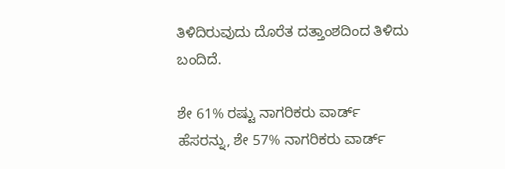ತಿಳಿದಿರುವುದು ದೊರೆತ ದತ್ತಾಂಶದಿಂದ ತಿಳಿದು ಬಂದಿದೆ.

ಶೇ 61% ರಷ್ಟು ನಾಗರಿಕರು ವಾರ್ಡ್ ಹೆಸರನ್ನು, ಶೇ 57% ನಾಗರಿಕರು ವಾರ್ಡ್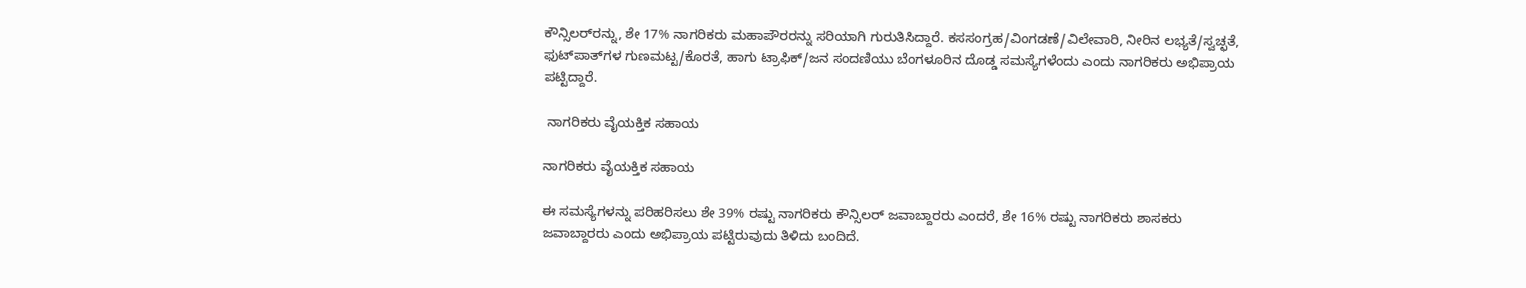ಕೌನ್ಸಿಲರ್‌ರನ್ನು, ಶೇ 17% ನಾಗರಿಕರು ಮಹಾಪೌರರನ್ನು ಸರಿಯಾಗಿ ಗುರುತಿಸಿದ್ದಾರೆ. ಕಸಸಂಗ್ರಹ/ವಿಂಗಡಣೆ/ವಿಲೇವಾರಿ, ನೀರಿನ ಲಭ್ಯತೆ/ಸ್ವಚ್ಛತೆ, ಫುಟ್‌ಪಾತ್‌ಗಳ ಗುಣಮಟ್ಟ/ಕೊರತೆ, ಹಾಗು ಟ್ರಾಫಿಕ್/ಜನ ಸಂದಣಿಯು ಬೆಂಗಳೂರಿನ ದೊಡ್ಡ ಸಮಸ್ಯೆಗಳೆಂದು ಎಂದು ನಾಗರಿಕರು ಅಭಿಪ್ರಾಯ ಪಟ್ಟಿದ್ದಾರೆ.

 ನಾಗರಿಕರು ವೈಯಕ್ತಿಕ ಸಹಾಯ

ನಾಗರಿಕರು ವೈಯಕ್ತಿಕ ಸಹಾಯ

ಈ ಸಮಸ್ಯೆಗಳನ್ನು ಪರಿಹರಿಸಲು ಶೇ 39% ರಷ್ಟು ನಾಗರಿಕರು ಕೌನ್ಸಿಲರ್ ಜವಾಬ್ದಾರರು ಎಂದರೆ, ಶೇ 16% ರಷ್ಟು ನಾಗರಿಕರು ಶಾಸಕರು ಜವಾಬ್ದಾರರು ಎಂದು ಅಭಿಪ್ರಾಯ ಪಟ್ಟಿರುವುದು ತಿಳಿದು ಬಂದಿದೆ.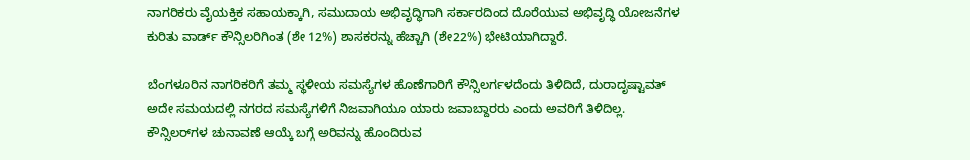ನಾಗರಿಕರು ವೈಯಕ್ತಿಕ ಸಹಾಯಕ್ಕಾಗಿ, ಸಮುದಾಯ ಅಭಿವೃದ್ಧಿಗಾಗಿ ಸರ್ಕಾರದಿಂದ ದೊರೆಯುವ ಅಭಿವೃದ್ಧಿ ಯೋಜನೆಗಳ ಕುರಿತು ವಾರ್ಡ್ ಕೌನ್ಸಿಲರಿಗಿಂತ (ಶೇ 12%) ಶಾಸಕರನ್ನು ಹೆಚ್ಚಾಗಿ (ಶೇ22%) ಭೇಟಿಯಾಗಿದ್ದಾರೆ.

ಬೆಂಗಳೂರಿನ ನಾಗರಿಕರಿಗೆ ತಮ್ಮ ಸ್ಥಳೀಯ ಸಮಸ್ಯೆಗಳ ಹೊಣೆಗಾರಿಗೆ ಕೌನ್ಸಿಲರ್ಗಳದೆಂದು ತಿಳಿದಿದೆ, ದುರಾದೃಷ್ಟಾವತ್ ಅದೇ ಸಮಯದಲ್ಲಿ ನಗರದ ಸಮಸ್ಯೆಗಳಿಗೆ ನಿಜವಾಗಿಯೂ ಯಾರು ಜವಾಬ್ದಾರರು ಎಂದು ಅವರಿಗೆ ತಿಳಿದಿಲ್ಲ. ಕೌನ್ಸಿಲರ್‌ಗಳ ಚುನಾವಣೆ ಆಯ್ಕೆ ಬಗ್ಗೆ ಅರಿವನ್ನು ಹೊಂದಿರುವ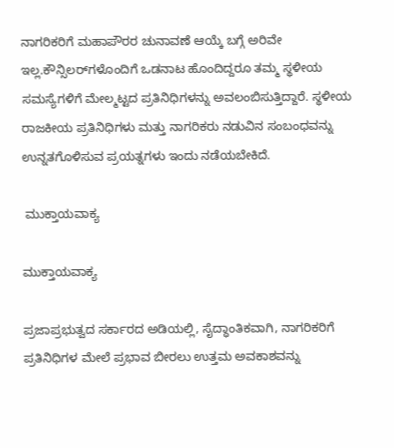ನಾಗರಿಕರಿಗೆ ಮಹಾಪೌರರ ಚುನಾವಣೆ ಆಯ್ಕೆ ಬಗ್ಗೆ ಅರಿವೇ ಇಲ್ಲ.ಕೌನ್ಸಿಲರ್‌ಗಳೊಂದಿಗೆ ಒಡನಾಟ ಹೊಂದಿದ್ದರೂ ತಮ್ಮ ಸ್ಥಳೀಯ ಸಮಸ್ಯೆಗಳಿಗೆ ಮೇಲ್ಮಟ್ಟದ ಪ್ರತಿನಿಧಿಗಳನ್ನು ಅವಲಂಬಿಸುತ್ತಿದ್ದಾರೆ. ಸ್ಥಳೀಯ ರಾಜಕೀಯ ಪ್ರತಿನಿಧಿಗಳು ಮತ್ತು ನಾಗರಿಕರು ನಡುವಿನ ಸಂಬಂಧವನ್ನು ಉನ್ನತಗೊಳಿಸುವ ಪ್ರಯತ್ನಗಳು ಇಂದು ನಡೆಯಬೇಕಿದೆ.

 ಮುಕ್ತಾಯವಾಕ್ಯ

ಮುಕ್ತಾಯವಾಕ್ಯ

ಪ್ರಜಾಪ್ರಭುತ್ವದ ಸರ್ಕಾರದ ಅಡಿಯಲ್ಲಿ, ಸೈದ್ಧಾಂತಿಕವಾಗಿ, ನಾಗರಿಕರಿಗೆ ಪ್ರತಿನಿಧಿಗಳ ಮೇಲೆ ಪ್ರಭಾವ ಬೀರಲು ಉತ್ತಮ ಅವಕಾಶವನ್ನು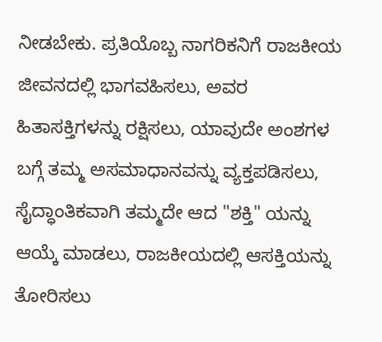ನೀಡಬೇಕು. ಪ್ರತಿಯೊಬ್ಬ ನಾಗರಿಕನಿಗೆ ರಾಜಕೀಯ ಜೀವನದಲ್ಲಿ ಭಾಗವಹಿಸಲು, ಅವರ ಹಿತಾಸಕ್ತಿಗಳನ್ನು ರಕ್ಷಿಸಲು, ಯಾವುದೇ ಅಂಶಗಳ ಬಗ್ಗೆ ತಮ್ಮ ಅಸಮಾಧಾನವನ್ನು ವ್ಯಕ್ತಪಡಿಸಲು, ಸೈದ್ಧಾಂತಿಕವಾಗಿ ತಮ್ಮದೇ ಆದ "ಶಕ್ತಿ" ಯನ್ನು ಆಯ್ಕೆ ಮಾಡಲು, ರಾಜಕೀಯದಲ್ಲಿ ಆಸಕ್ತಿಯನ್ನು ತೋರಿಸಲು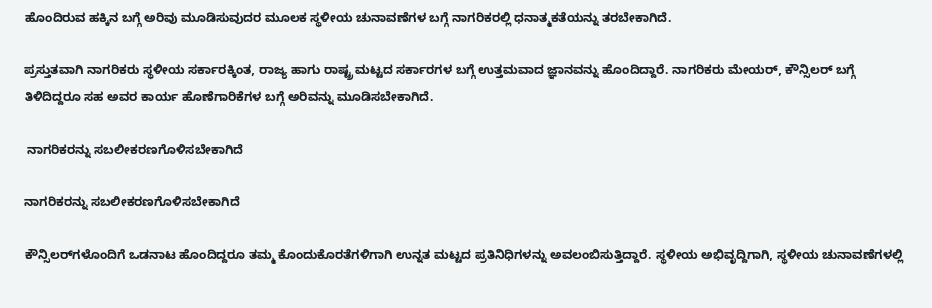ಹೊಂದಿರುವ ಹಕ್ಕಿನ ಬಗ್ಗೆ ಅರಿವು ಮೂಡಿಸುವುದರ ಮೂಲಕ ಸ್ಥಳೀಯ ಚುನಾವಣೆಗಳ ಬಗ್ಗೆ ನಾಗರಿಕರಲ್ಲಿ ಧನಾತ್ಮಕತೆಯನ್ನು ತರಬೇಕಾಗಿದೆ.

ಪ್ರಸ್ತುತವಾಗಿ ನಾಗರಿಕರು ಸ್ಥಳೀಯ ಸರ್ಕಾರಕ್ಕಿಂತ, ರಾಜ್ಯ ಹಾಗು ರಾಷ್ಟ್ರ ಮಟ್ಟದ ಸರ್ಕಾರಗಳ ಬಗ್ಗೆ ಉತ್ತಮವಾದ ಜ್ಞಾನವನ್ನು ಹೊಂದಿದ್ದಾರೆ. ನಾಗರಿಕರು ಮೇಯರ್, ಕೌನ್ಸಿಲರ್ ಬಗ್ಗೆ ತಿಳಿದಿದ್ದರೂ ಸಹ ಅವರ ಕಾರ್ಯ ಹೊಣೆಗಾರಿಕೆಗಳ ಬಗ್ಗೆ ಅರಿವನ್ನು ಮೂಡಿಸಬೇಕಾಗಿದೆ.

 ನಾಗರಿಕರನ್ನು ಸಬಲೀಕರಣಗೊಳಿಸಬೇಕಾಗಿದೆ

ನಾಗರಿಕರನ್ನು ಸಬಲೀಕರಣಗೊಳಿಸಬೇಕಾಗಿದೆ

ಕೌನ್ಸಿಲರ್‌ಗಳೊಂದಿಗೆ ಒಡನಾಟ ಹೊಂದಿದ್ದರೂ ತಮ್ಮ ಕೊಂದುಕೊರತೆಗಳಿಗಾಗಿ ಉನ್ನತ ಮಟ್ಟದ ಪ್ರತಿನಿಧಿಗಳನ್ನು ಅವಲಂಬಿಸುತ್ತಿದ್ದಾರೆ. ಸ್ಥಳೀಯ ಅಭಿವೃದ್ದಿಗಾಗಿ, ಸ್ಥಳೀಯ ಚುನಾವಣೆಗಳಲ್ಲಿ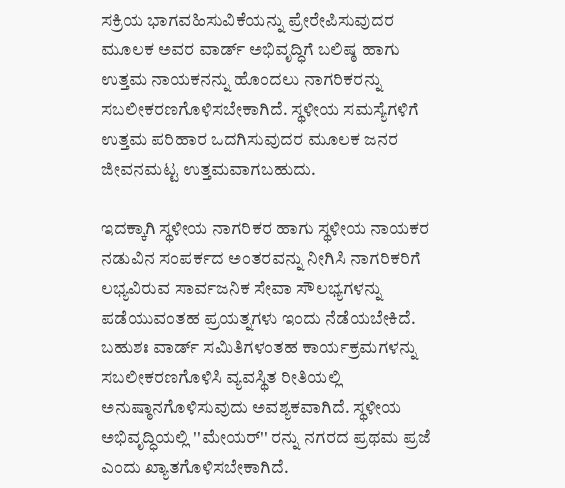ಸಕ್ರಿಯ ಭಾಗವಹಿಸುವಿಕೆಯನ್ನು ಪ್ರೇರೇಪಿಸುವುದರ ಮೂಲಕ ಅವರ ವಾರ್ಡ್ ಅಭಿವೃದ್ಧಿಗೆ ಬಲಿಷ್ಠ ಹಾಗು ಉತ್ತಮ ನಾಯಕನನ್ನು ಹೊಂದಲು ನಾಗರಿಕರನ್ನು ಸಬಲೀಕರಣಗೊಳಿಸಬೇಕಾಗಿದೆ. ಸ್ಥಳೀಯ ಸಮಸ್ಯೆಗಳಿಗೆ ಉತ್ತಮ ಪರಿಹಾರ ಒದಗಿಸುವುದರ ಮೂಲಕ ಜನರ ಜೀವನಮಟ್ಟ ಉತ್ತಮವಾಗಬಹುದು.

ಇದಕ್ಕಾಗಿ ಸ್ಥಳೀಯ ನಾಗರಿಕರ ಹಾಗು ಸ್ಥಳೀಯ ನಾಯಕರ ನಡುವಿನ ಸಂಪರ್ಕದ ಅಂತರವನ್ನು ನೀಗಿಸಿ ನಾಗರಿಕರಿಗೆ ಲಭ್ಯವಿರುವ ಸಾರ್ವಜನಿಕ ಸೇವಾ ಸೌಲಭ್ಯಗಳನ್ನು ಪಡೆಯುವಂತಹ ಪ್ರಯತ್ನಗಳು ಇಂದು ನೆಡೆಯಬೇಕಿದೆ. ಬಹುಶಃ ವಾರ್ಡ್ ಸಮಿತಿಗಳಂತಹ ಕಾರ್ಯಕ್ರಮಗಳನ್ನು ಸಬಲೀಕರಣಗೊಳಿಸಿ ವ್ಯವಸ್ಥಿತ ರೀತಿಯಲ್ಲಿ ಅನುಷ್ಠಾನಗೊಳಿಸುವುದು ಅವಶ್ಯಕವಾಗಿದೆ. ಸ್ಥಳೀಯ ಅಭಿವೃದ್ಧಿಯಲ್ಲಿ ''ಮೇಯರ್'' ರನ್ನು ನಗರದ ಪ್ರಥಮ ಪ್ರಜೆ ಎಂದು ಖ್ಯಾತಗೊಳಿಸಬೇಕಾಗಿದೆ.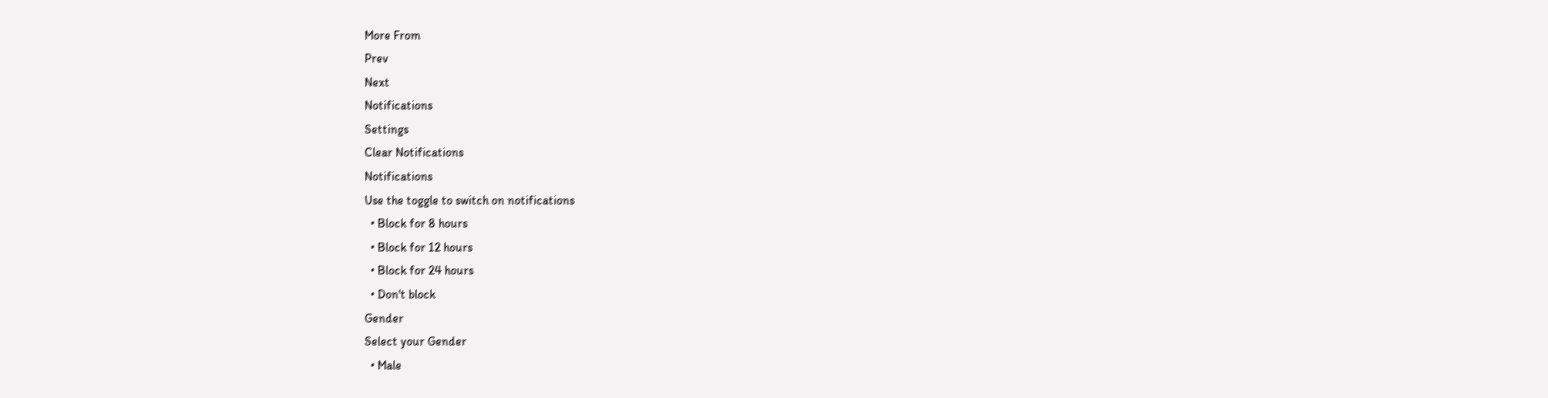More From
Prev
Next
Notifications
Settings
Clear Notifications
Notifications
Use the toggle to switch on notifications
  • Block for 8 hours
  • Block for 12 hours
  • Block for 24 hours
  • Don't block
Gender
Select your Gender
  • Male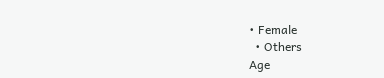• Female
  • Others
Age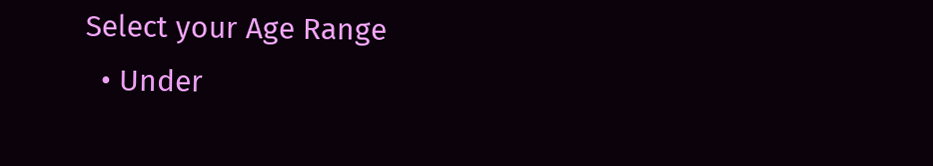Select your Age Range
  • Under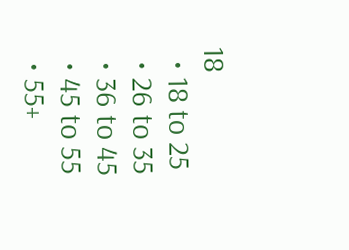18
  • 18 to 25
  • 26 to 35
  • 36 to 45
  • 45 to 55
  • 55+